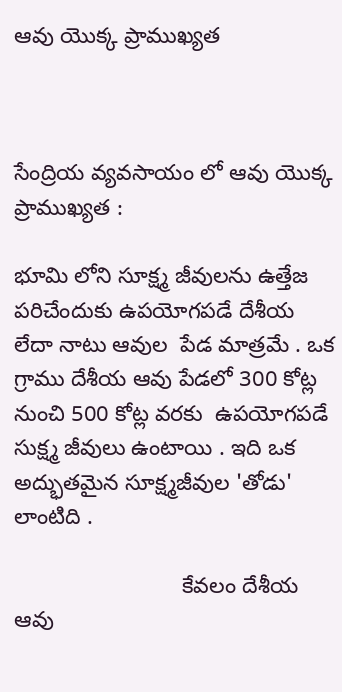ఆవు యొక్క ప్రాముఖ్యత



సేంద్రియ వ్యవసాయం లో ఆవు యొక్క ప్రాముఖ్యత :

భూమి లోని సూక్ష్మ జీవులను ఉత్తేజ పరిచేందుకు ఉపయోగపడే దేశీయ లేదా నాటు ఆవుల  పేడ మాత్రమే . ఒక గ్రాము దేశీయ ఆవు పేడలో 300 కోట్ల నుంచి 500 కోట్ల వరకు  ఉపయోగపడే  సుక్ష్మ జీవులు ఉంటాయి . ఇది ఒక అద్భుతమైన సూక్ష్మజీవుల 'తోడు' లాంటిది .

                           కేవలం దేశీయ ఆవు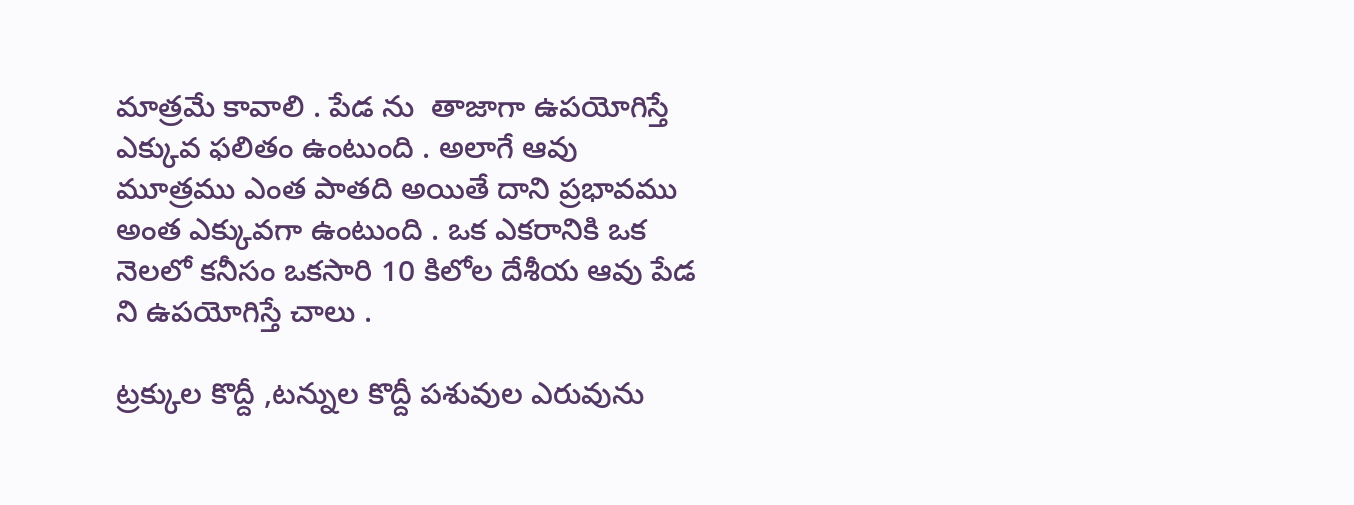మాత్రమే కావాలి . పేడ ను  తాజాగా ఉపయోగిస్తే ఎక్కువ ఫలితం ఉంటుంది . అలాగే ఆవు మూత్రము ఎంత పాతది అయితే దాని ప్రభావము అంత ఎక్కువగా ఉంటుంది . ఒక ఎకరానికి ఒక నెలలో కనీసం ఒకసారి 10 కిలోల దేశీయ ఆవు పేడ ని ఉపయోగిస్తే చాలు .

ట్రక్కుల కొద్దీ ,టన్నుల కొద్దీ పశువుల ఎరువును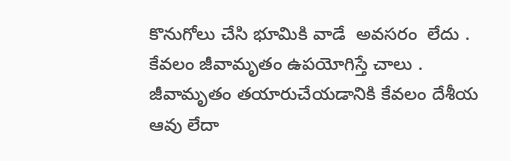కొనుగోలు చేసి భూమికి వాడే  అవసరం  లేదు . కేవలం జీవామృతం ఉపయోగిస్తే చాలు . జీవామృతం తయారుచేయడానికి కేవలం దేశీయ ఆవు లేదా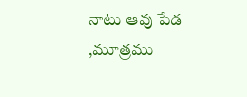నాటు ఆవు పేడ ,మూత్రము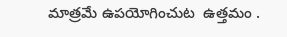మాత్రమే ఉపయోగించుట  ఉత్తమం .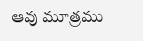ఆవు మూత్రము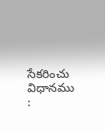సేకరించు విధానము :